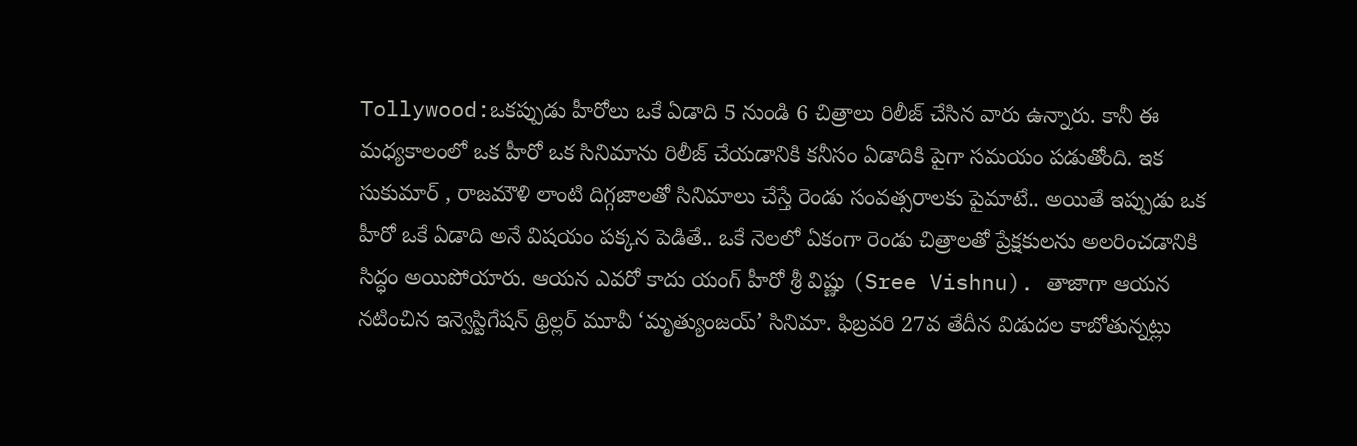Tollywood:ఒకప్పుడు హీరోలు ఒకే ఏడాది 5 నుండి 6 చిత్రాలు రిలీజ్ చేసిన వారు ఉన్నారు. కానీ ఈ మధ్యకాలంలో ఒక హీరో ఒక సినిమాను రిలీజ్ చేయడానికి కనీసం ఏడాదికి పైగా సమయం పడుతోంది. ఇక సుకుమార్ , రాజమౌళి లాంటి దిగ్గజాలతో సినిమాలు చేస్తే రెండు సంవత్సరాలకు పైమాటే.. అయితే ఇప్పుడు ఒక హీరో ఒకే ఏడాది అనే విషయం పక్కన పెడితే.. ఒకే నెలలో ఏకంగా రెండు చిత్రాలతో ప్రేక్షకులను అలరించడానికి సిద్ధం అయిపోయారు. ఆయన ఎవరో కాదు యంగ్ హీరో శ్రీ విష్ణు (Sree Vishnu). తాజాగా ఆయన నటించిన ఇన్వెస్టిగేషన్ థ్రిల్లర్ మూవీ ‘మృత్యుంజయ్’ సినిమా. ఫిబ్రవరి 27వ తేదీన విడుదల కాబోతున్నట్లు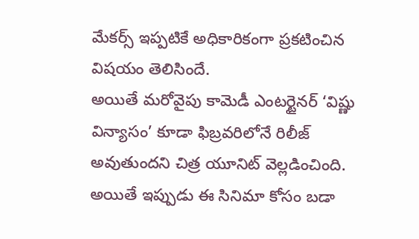మేకర్స్ ఇప్పటికే అధికారికంగా ప్రకటించిన విషయం తెలిసిందే.
అయితే మరోవైపు కామెడీ ఎంటర్టైనర్ ‘విష్ణు విన్యాసం’ కూడా ఫిబ్రవరిలోనే రిలీజ్ అవుతుందని చిత్ర యూనిట్ వెల్లడించింది. అయితే ఇప్పుడు ఈ సినిమా కోసం బడా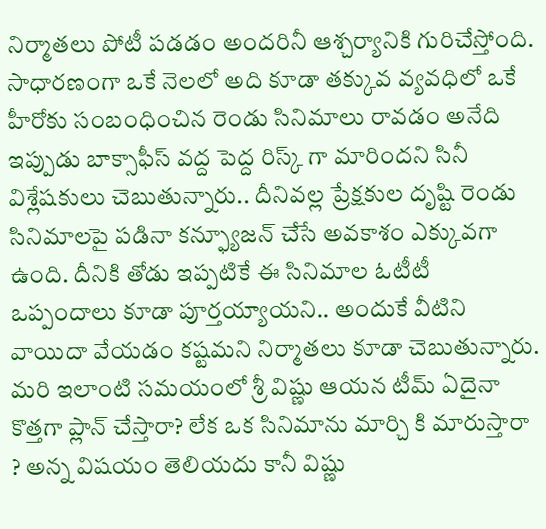నిర్మాతలు పోటీ పడడం అందరినీ ఆశ్చర్యానికి గురిచేస్తోంది.
సాధారణంగా ఒకే నెలలో అది కూడా తక్కువ వ్యవధిలో ఒకే హీరోకు సంబంధించిన రెండు సినిమాలు రావడం అనేది ఇప్పుడు బాక్సాఫీస్ వద్ద పెద్ద రిస్క్ గా మారిందని సినీ విశ్లేషకులు చెబుతున్నారు.. దీనివల్ల ప్రేక్షకుల దృష్టి రెండు సినిమాలపై పడినా కన్ఫ్యూజన్ చేసే అవకాశం ఎక్కువగా ఉంది. దీనికి తోడు ఇప్పటికే ఈ సినిమాల ఓటీటీ ఒప్పందాలు కూడా పూర్తయ్యాయని.. అందుకే వీటిని వాయిదా వేయడం కష్టమని నిర్మాతలు కూడా చెబుతున్నారు. మరి ఇలాంటి సమయంలో శ్రీ విష్ణు ఆయన టీమ్ ఏదైనా కొత్తగా ప్లాన్ చేస్తారా? లేక ఒక సినిమాను మార్చి కి మారుస్తారా ? అన్న విషయం తెలియదు కానీ విష్ణు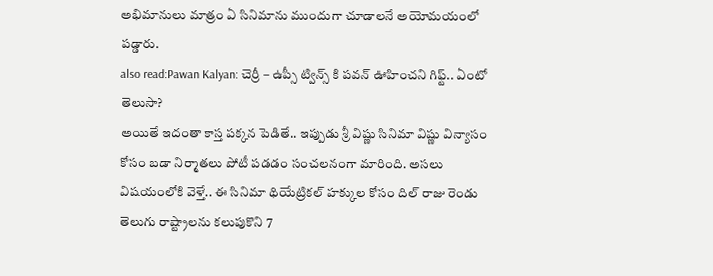అభిమానులు మాత్రం ఏ సినిమాను ముందుగా చూడాలనే అయోమయంలో పడ్డారు.
also read:Pawan Kalyan: చెర్రీ – ఉప్సీ ట్విన్స్ కి పవన్ ఊహించని గిఫ్ట్.. ఏంటో తెలుసా?
అయితే ఇదంతా కాస్త పక్కన పెడితే.. ఇప్పుడు శ్రీ విష్ణు సినిమా విష్ణు విన్యాసం కోసం బడా నిర్మాతలు పోటీ పడడం సంచలనంగా మారింది. అసలు విషయంలోకి వెళ్తే.. ఈ సినిమా థియేట్రికల్ హక్కుల కోసం దిల్ రాజు రెండు తెలుగు రాష్ట్రాలను కలుపుకొని 7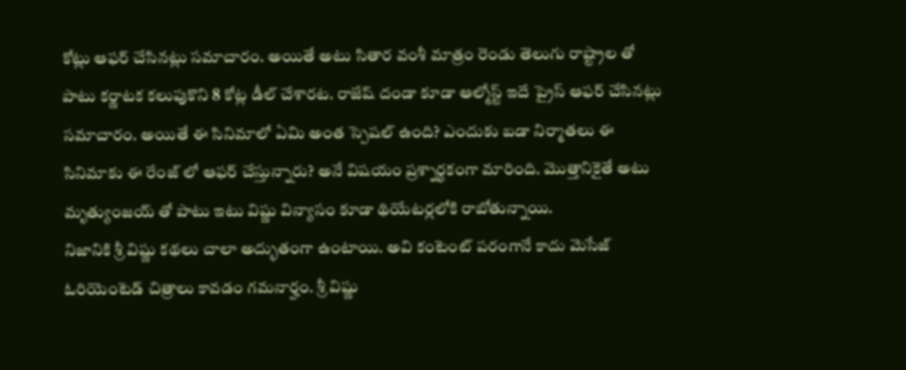కోట్లు ఆఫర్ చేసినట్లు సమాచారం. అయితే అటు సితార వంశీ మాత్రం రెండు తెలుగు రాష్ట్రాల తో పాటు కర్ణాటక కలుపుకొని 8 కోట్ల డీల్ చేశారట. రాజేష్ దండా కూడా ఆల్మోస్ట్ ఇదే ప్రైస్ ఆఫర్ చేసినట్లు సమాచారం. అయితే ఈ సినిమాలో ఏమి అంత స్పెషల్ ఉంది? ఎందుకు బడా నిర్మాతలు ఈ సినిమాకు ఈ రేంజ్ లో ఆఫర్ చేస్తున్నారు? అనే విషయం ప్రశ్నార్ధకంగా మారింది. మొత్తానికైతే అటు మృత్యుంజయ్ తో పాటు ఇటు విష్ణు విన్యాసం కూడా థియేటర్లలోకి రాబోతున్నాయి.
నిజానికి శ్రీ విష్ణు కథలు చాలా అద్భుతంగా ఉంటాయి. అవి కంటెంట్ పరంగానే కాదు మెసేజ్ ఓరియెంటెడ్ చిత్రాలు కావడం గమనార్హం. శ్రీ విష్ణు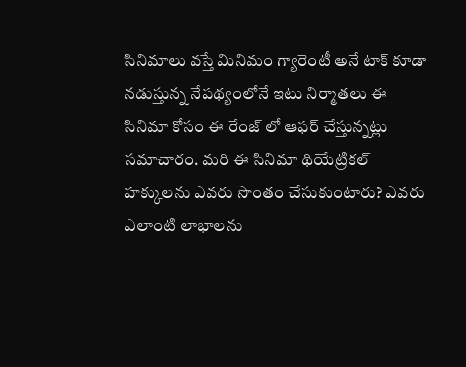సినిమాలు వస్తే మినిమం గ్యారెంటీ అనే టాక్ కూడా నడుస్తున్న నేపథ్యంలోనే ఇటు నిర్మాతలు ఈ సినిమా కోసం ఈ రేంజ్ లో ఆఫర్ చేస్తున్నట్లు సమాచారం. మరి ఈ సినిమా థియేట్రికల్ హక్కులను ఎవరు సొంతం చేసుకుంటారు? ఎవరు ఎలాంటి లాభాలను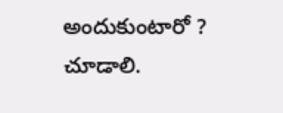అందుకుంటారో ? చూడాలి.